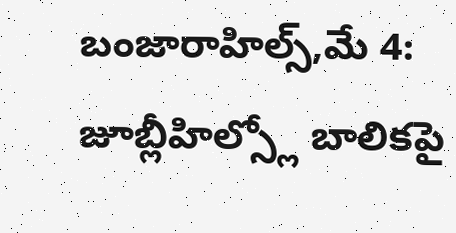బంజారాహిల్స్,మే 4: జూబ్లీహిల్స్లో బాలికపై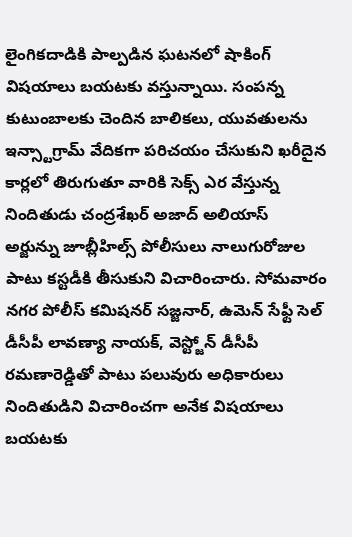లైంగికదాడికి పాల్పడిన ఘటనలో షాకింగ్ విషయాలు బయటకు వస్తున్నాయి. సంపన్న కుటుంబాలకు చెందిన బాలికలు, యువతులను ఇన్స్టాగ్రామ్ వేదికగా పరిచయం చేసుకుని ఖరీదైన కార్లలో తిరుగుతూ వారికి సెక్స్ ఎర వేస్తున్న నిందితుడు చంద్రశేఖర్ అజాద్ అలియాస్ అర్జున్ను జూబ్లీహిల్స్ పోలీసులు నాలుగురోజుల పాటు కస్టడీకి తీసుకుని విచారించారు. సోమవారం నగర పోలీస్ కమిషనర్ సజ్జనార్, ఉమెన్ సేఫ్టీ సెల్ డీసీపీ లావణ్యా నాయక్, వెస్ట్జోన్ డీసీపీ రమణారెడ్డితో పాటు పలువురు అధికారులు నిందితుడిని విచారించగా అనేక విషయాలు బయటకు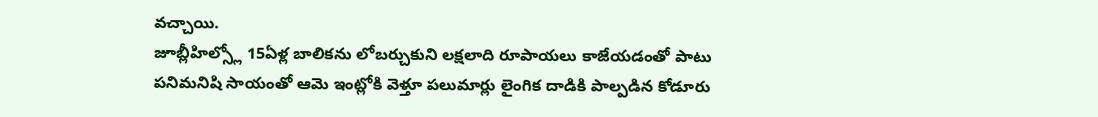వచ్చాయి.
జూబ్లీహిల్స్లో 15ఏళ్ల బాలికను లోబర్చుకుని లక్షలాది రూపాయలు కాజేయడంతో పాటు పనిమనిషి సాయంతో ఆమె ఇంట్లోకి వెళ్తూ పలుమార్లు లైంగిక దాడికి పాల్పడిన కోడూరు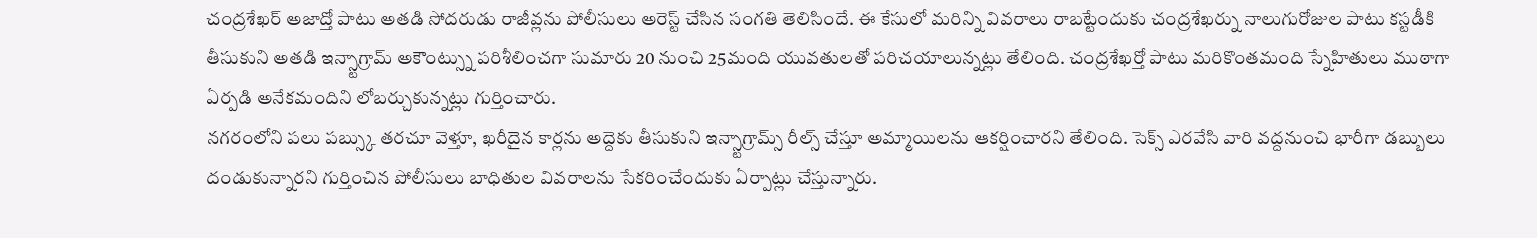చంద్రశేఖర్ అజాద్తో పాటు అతడి సోదరుడు రాజీవ్లను పోలీసులు అరెస్ట్ చేసిన సంగతి తెలిసిందే. ఈ కేసులో మరిన్ని వివరాలు రాబట్టేందుకు చంద్రశేఖర్ను నాలుగురోజుల పాటు కస్టడీకి తీసుకుని అతడి ఇన్స్టాగ్రామ్ అకౌంట్స్ను పరిశీలించగా సుమారు 20 నుంచి 25మంది యువతులతో పరిచయాలున్నట్లు తేలింది. చంద్రశేఖర్తో పాటు మరికొంతమంది స్నేహితులు ముఠాగా ఏర్పడి అనేకమందిని లోబర్చుకున్నట్లు గుర్తించారు.
నగరంలోని పలు పబ్స్కు తరచూ వెళ్తూ, ఖరీదైన కార్లను అద్దెకు తీసుకుని ఇన్స్టాగ్రామ్స్ రీల్స్ చేస్తూ అమ్మాయిలను ఆకర్షించారని తేలింది. సెక్స్ ఎరవేసి వారి వద్దనుంచి భారీగా డబ్బులు దండుకున్నారని గుర్తించిన పోలీసులు బాధితుల వివరాలను సేకరించేందుకు ఏర్పాట్లు చేస్తున్నారు.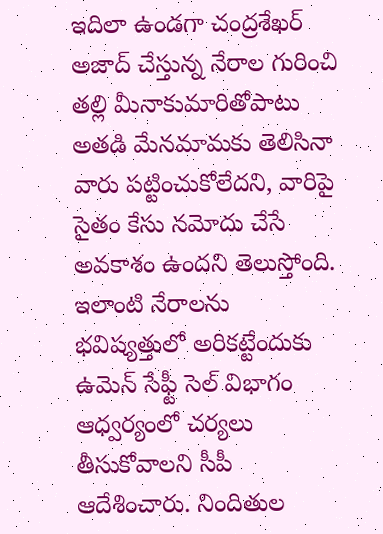ఇదిలా ఉండగా చంద్రశేఖర్ అజాద్ చేస్తున్న నేరాల గురించి తల్లి మీనాకుమారితోపాటు అతడి మేనమామకు తెలిసినా వారు పట్టించుకోలేదని, వారిపై సైతం కేసు నమోదు చేసే అవకాశం ఉందని తెలుస్తోంది. ఇలాంటి నేరాలను భవిష్యత్తులో అరికట్టేందుకు ఉమెన్ సేఫ్టీ సెల్ విభాగం ఆధ్వర్యంలో చర్యలు తీసుకోవాలని సీపీ ఆదేశించారు. నిందితుల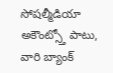సోషల్మీడియా అకౌంట్స్తో పాటు, వారి బ్యాంక్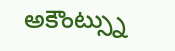అకౌంట్స్ను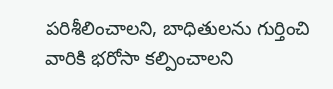పరిశీలించాలని, బాధితులను గుర్తించి వారికి భరోసా కల్పించాలని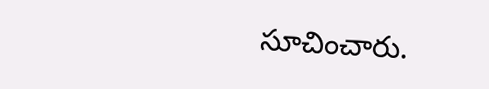సూచించారు.